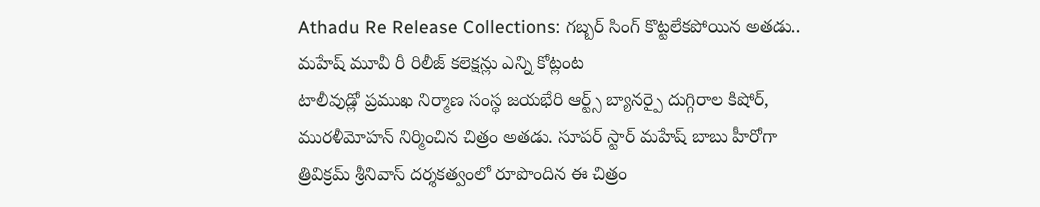Athadu Re Release Collections: గబ్బర్ సింగ్ కొట్టలేకపోయిన అతడు.. మహేష్ మూవీ రీ రిలీజ్ కలెక్షన్లు ఎన్ని కోట్లంట
టాలీవుడ్లో ప్రముఖ నిర్మాణ సంస్థ జయభేరి ఆర్ట్స్ బ్యానర్పై దుగ్గిరాల కిషోర్, మురళీమోహన్ నిర్మించిన చిత్రం అతడు. సూపర్ స్టార్ మహేష్ బాబు హీరోగా త్రివిక్రమ్ శ్రీనివాస్ దర్శకత్వంలో రూపొందిన ఈ చిత్రం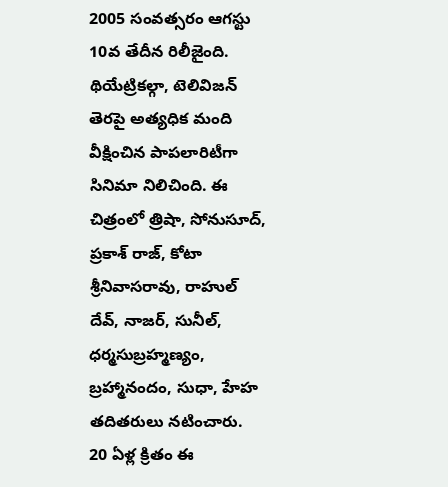2005 సంవత్సరం ఆగస్టు 10వ తేదీన రిలీజైంది. థియేట్రికల్గా, టెలివిజన్ తెరపై అత్యధిక మంది వీక్షించిన పాపలారిటీగా సినిమా నిలిచింది. ఈ చిత్రంలో త్రిషా, సోనుసూద్, ప్రకాశ్ రాజ్, కోటా శ్రీనివాసరావు, రాహుల్ దేవ్, నాజర్, సునీల్, ధర్మసుబ్రహ్మణ్యం, బ్రహ్మానందం, సుధా, హేహ తదితరులు నటించారు.
20 ఏళ్ల క్రితం ఈ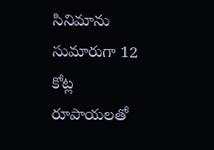సినిమాను సుమారుగా 12 కోట్ల రూపాయలతో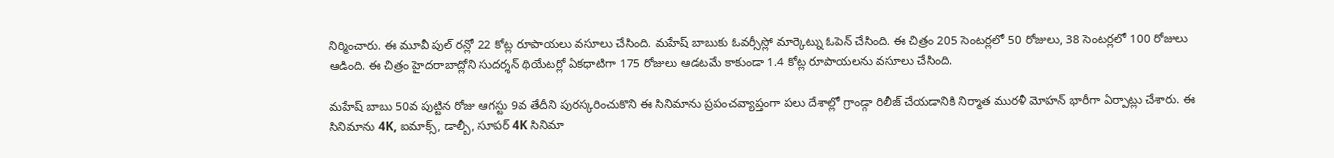నిర్మించారు. ఈ మూవీ పుల్ రన్లో 22 కోట్ల రూపాయలు వసూలు చేసింది. మహేష్ బాబుకు ఓవర్సీస్లో మార్కెట్ను ఓపెన్ చేసింది. ఈ చిత్రం 205 సెంటర్లలో 50 రోజులు, 38 సెంటర్లలో 100 రోజులు ఆడింది. ఈ చిత్రం హైదరాబాద్లోని సుదర్శన్ థియేటర్లో ఏకధాటిగా 175 రోజులు ఆడటమే కాకుండా 1.4 కోట్ల రూపాయలను వసూలు చేసింది.

మహేష్ బాబు 50వ పుట్టిన రోజు ఆగస్టు 9వ తేదీని పురస్కరించుకొని ఈ సినిమాను ప్రపంచవ్యాప్తంగా పలు దేశాల్లో గ్రాండ్గా రిలీజ్ చేయడానికి నిర్మాత మురళీ మోహన్ భారీగా ఏర్పాట్లు చేశారు. ఈ సినిమాను 4K, ఐమాక్స్, డాల్బీ, సూపర్ 4K సినిమా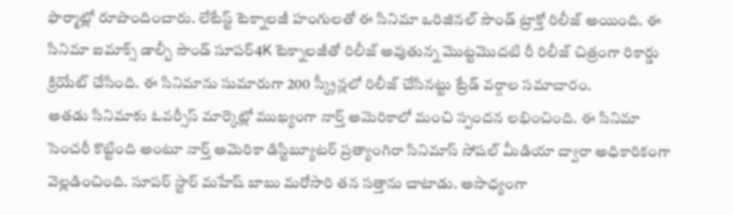ఫార్మాట్లో రూపొందించారు. లేటేస్ట్ టెక్నాలజీ హంగులతో ఈ సినిమా ఒరిజినల్ సౌండ్ ట్రాక్తో రిలీజ్ అయింది. ఈ సినిమా ఐమాక్స్ డాల్బీ సౌండ్ సూపర్4K టెక్నాలజీతో రిలీజ్ అవుతున్న మొట్టమొదటి రీ రిలీజ్ చిత్రంగా రికార్డు క్రియేట్ చేసింది. ఈ సినిమాను సుమారుగా 200 స్క్రీన్లలో రిలీజ్ చేసినట్టు ట్రేడ్ వర్గాల సమాచారం.
అతడు సినిమాకు ఓవర్సీస్ మార్కెట్లో ముఖ్యంగా నార్త్ అమెరికాలో మంచి స్పందన లభించింది. ఈ సినిమా సెంచరీ కొట్టింది అంటూ నార్త్ అమెరికా డిస్టిబ్యూటర్ ప్రత్యాంగిరా సినిమాస్ సోషల్ మీడియా ద్వారా అధికారికంగా వెల్లడించింది. సూపర్ స్టార్ మహేష్ బాబు మరోసారి తన సత్తాను చాటాడు. అసాధ్యంగా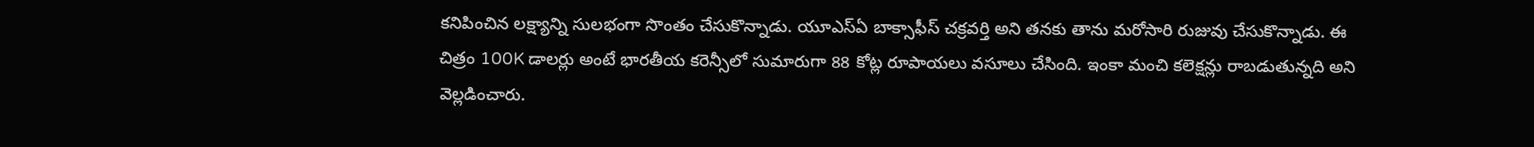కనిపించిన లక్ష్యాన్ని సులభంగా సొంతం చేసుకొన్నాడు. యూఎస్ఏ బాక్సాఫీస్ చక్రవర్తి అని తనకు తాను మరోసారి రుజువు చేసుకొన్నాడు. ఈ చిత్రం 100K డాలర్లు అంటే భారతీయ కరెన్సీలో సుమారుగా 88 కోట్ల రూపాయలు వసూలు చేసింది. ఇంకా మంచి కలెక్షన్లు రాబడుతున్నది అని వెల్లడించారు.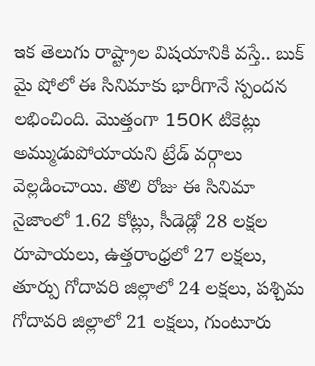ఇక తెలుగు రాష్ట్రాల విషయానికి వస్తే.. బుక్ మై షోలో ఈ సినిమాకు భారీగానే స్పందన లభించింది. మొత్తంగా 150K టికెట్లు అమ్ముడుపోయాయని ట్రేడ్ వర్గాలు వెల్లడించాయి. తొలి రోజు ఈ సినిమా నైజాంలో 1.62 కోట్లు, సీడెడ్లో 28 లక్షల రూపాయలు, ఉత్తరాంధ్రలో 27 లక్షలు, తూర్పు గోదావరి జిల్లాలో 24 లక్షలు, పశ్చిమ గోదావరి జిల్లాలో 21 లక్షలు, గుంటూరు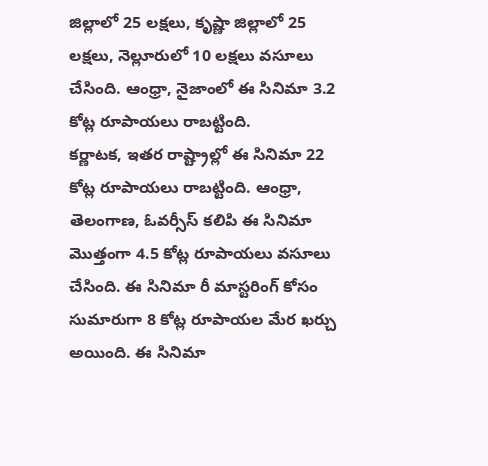జిల్లాలో 25 లక్షలు, కృష్ణా జిల్లాలో 25 లక్షలు, నెల్లూరులో 10 లక్షలు వసూలు చేసింది. ఆంధ్రా, నైజాంలో ఈ సినిమా 3.2 కోట్ల రూపాయలు రాబట్టింది.
కర్ణాటక, ఇతర రాష్ట్రాల్లో ఈ సినిమా 22 కోట్ల రూపాయలు రాబట్టింది. ఆంధ్రా, తెలంగాణ, ఓవర్సీస్ కలిపి ఈ సినిమా మొత్తంగా 4.5 కోట్ల రూపాయలు వసూలు చేసింది. ఈ సినిమా రీ మాస్టరింగ్ కోసం సుమారుగా 8 కోట్ల రూపాయల మేర ఖర్చు అయింది. ఈ సినిమా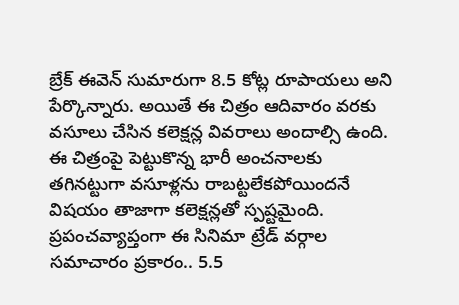బ్రేక్ ఈవెన్ సుమారుగా 8.5 కోట్ల రూపాయలు అని పేర్కొన్నారు. అయితే ఈ చిత్రం ఆదివారం వరకు వసూలు చేసిన కలెక్షన్ల వివరాలు అందాల్సి ఉంది.
ఈ చిత్రంపై పెట్టుకొన్న భారీ అంచనాలకు తగినట్టుగా వసూళ్లను రాబట్టలేకపోయిందనే విషయం తాజాగా కలెక్షన్లతో స్పష్టమైంది. ప్రపంచవ్యాప్తంగా ఈ సినిమా ట్రేడ్ వర్గాల సమాచారం ప్రకారం.. 5.5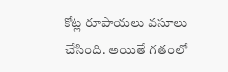కోట్ల రూపాయలు వసూలు చేసింది. అయితే గతంలో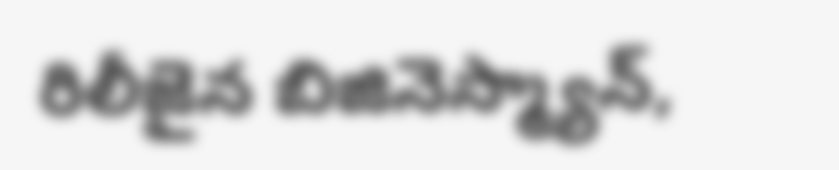రిలీజైన బిజినెస్మ్యాన్,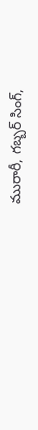మురారీ, గబ్బర్ సింగ్,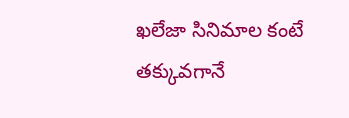ఖలేజా సినిమాల కంటే తక్కువగానే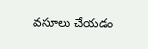వసూలు చేయడం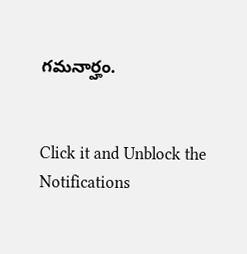గమనార్హం.


Click it and Unblock the Notifications